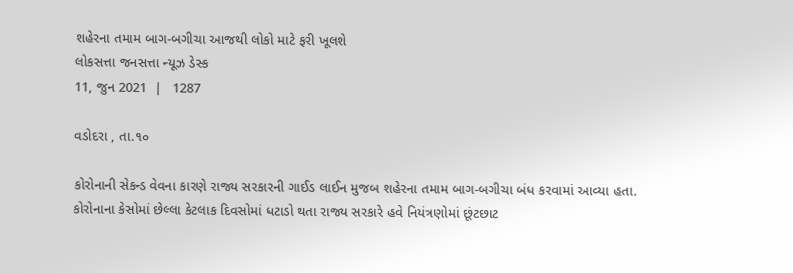શહેરના તમામ બાગ-બગીચા આજથી લોકો માટે ફરી ખૂલશે
લોકસત્તા જનસત્તા ન્યૂઝ ડેસ્ક
11, જુન 2021  |   1287

વડોદરા , તા.૧૦

કોરોનાની સેકન્ડ વેવના કારણે રાજ્ય સરકારની ગાઈડ લાઈન મુજબ શહેરના તમામ બાગ-બગીચા બંધ કરવામાં આવ્યા હતા. કોરોનાના કેસોમાં છેલ્લા કેટલાક દિવસોમાં ધટાડો થતા રાજ્ય સરકારે હવે નિયંત્રણોમાં છૂંટછાટ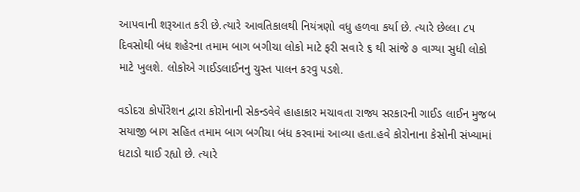આપવાની શરૂઆત કરી છે.ત્યારે આવતિકાલથી નિયંત્રણો વધુ હળવા કર્યા છે. ત્યારે છેલ્લા ૮૫ દિવસોથી બંધ શહેરના તમામ બાગ બગીચા લોકો માટે ફરી સવારે ૬ થી સાંજે ૭ વાગ્યા સુધી લોકો માટે ખુલશે. લોકોએ ગાઈડલાઈનનુ ચુસ્ત પાલન કરવુ પડશે.

વડોદરા કોર્પોરેશન દ્વારા કોરોનાની સેકન્ડવેવે હાહાકાર મચાવતા રાજ્ય સરકારની ગાઈડ લાઈન મુજબ સયાજી બાગ સહિત તમામ બાગ બગીચા બંધ કરવામાં આવ્યા હતા.હવે કોરોનાના કેસોની સંખ્યામાં ધટાડો થાઈ રહ્યો છે. ત્યારે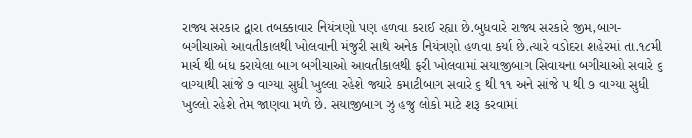રાજ્ય સરકાર દ્વારા તબક્કાવાર નિયંત્રણો પણ હળવા કરાઈ રહ્યા છે.બુધવારે રાજ્ય સરકારે જીમ,બાગ-બગીચાઓ આવતીકાલથી ખોલવાની મંજુરી સાથે અનેક નિયંત્રણો હળવા કર્યા છે.ત્યારે વડોદરા શહેરમાં તા.૧૮મી માર્ચ થી બંધ કરાયેલા બાગ બગીચાઓ આવતીકાલથી ફરી ખોલવામાં સયાજીબાગ સિવાયના બગીચાઓ સવારે ૬ વાગ્યાથી સાંજે ૭ વાગ્યા સુધી ખુલ્લા રહેશે જ્યારે કમાટીબાગ સવારે ૬ થી ૧૧ અને સાંજે ૫ થી ૭ વાગ્યા સુધી ખુલ્લો રહેશે તેમ જાણવા મળે છે. સયાજીબાગ ઝુ હજુ લોકો માટે શરૂ કરવામાં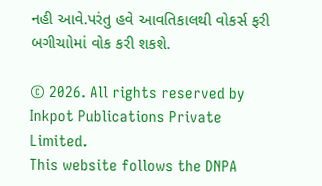નહી આવે.પરંતુ હવે આવતિકાલથી વોકર્સ ફરી બગીચાોમાં વોક કરી શકશે.

© 2026. All rights reserved by Inkpot Publications Private Limited.
This website follows the DNPA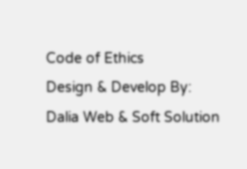Code of Ethics
Design & Develop By:
Dalia Web & Soft Solution